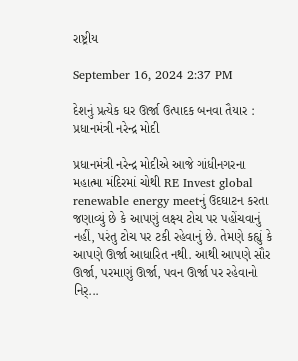રાષ્ટ્રીય

September 16, 2024 2:37 PM

દેશનું પ્રત્યેક ઘર ઊર્જા ઉત્પાદક બનવા તૈયાર : પ્રધાનમંત્રી નરેન્દ્ર મોદી

પ્રધાનમંત્રી નરેન્દ્ર મોદીએ આજે ગાંધીનગરના મહાત્મા મંદિરમાં ચોથી RE Invest global renewable energy meetનું ઉદઘાટન કરતા જણાવ્યું છે કે આપણું લક્ષ્ય ટોચ પર પહોંચવાનું નહીં, પરંતુ ટોચ પર ટકી રહેવાનું છે. તેમણે કહ્યું કે આપણે ઊર્જા આધારિત નથી. આથી આપણે સૌર ઊર્જા, પરમાણું ઊર્જા, પવન ઊર્જા પર રહેવાનો નિર્...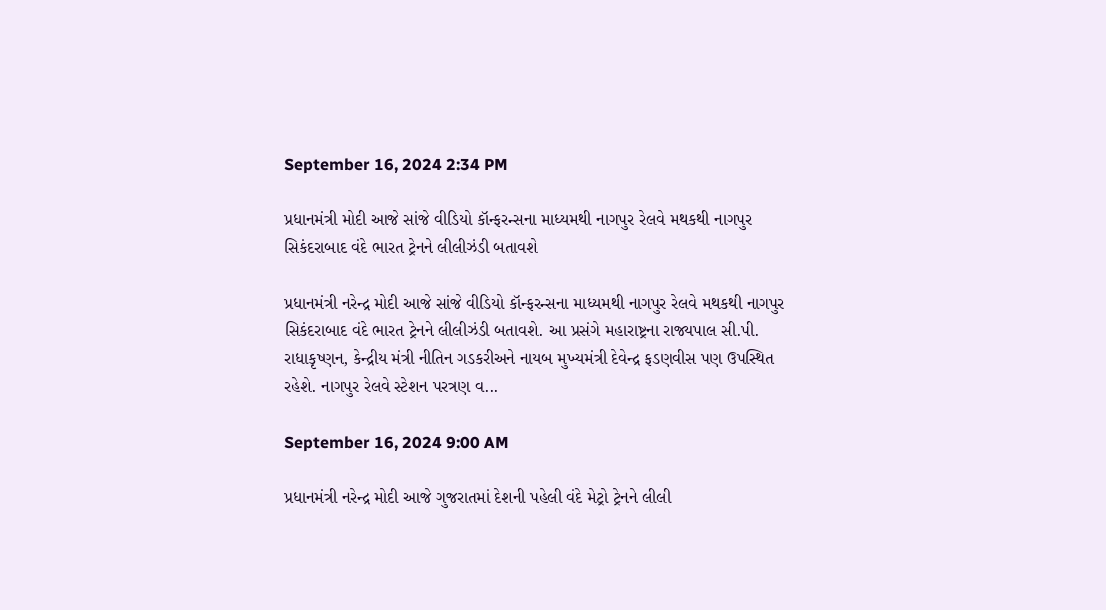September 16, 2024 2:34 PM

પ્રધાનમંત્રી મોદી આજે સાંજે વીડિયો કૉન્ફરન્સના માધ્યમથી નાગપુર રેલવે મથકથી નાગપુર સિકંદરાબાદ વંદે ભારત ટ્રેનને લીલીઝંડી બતાવશે

પ્રધાનમંત્રી નરેન્દ્ર મોદી આજે સાંજે વીડિયો કૉન્ફરન્સના માધ્યમથી નાગપુર રેલવે મથકથી નાગપુર સિકંદરાબાદ વંદે ભારત ટ્રેનને લીલીઝંડી બતાવશે. આ પ્રસંગે મહારાષ્ટ્રના રાજ્યપાલ સી.પી. રાધાકૃષ્ણન, કેન્દ્રીય મંત્રી નીતિન ગડકરીઅને નાયબ મુખ્યમંત્રી દેવેન્દ્ર ફડણવીસ પણ ઉપસ્થિત રહેશે. નાગપુર રેલવે સ્ટેશન પરત્રણ વ...

September 16, 2024 9:00 AM

પ્રધાનમંત્રી નરેન્દ્ર મોદી આજે ગુજરાતમાં દેશની પહેલી વંદે મેટ્રો ટ્રેનને લીલી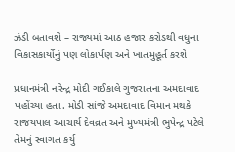ઝંડી બતાવશે – રાજ્યમાં આઠ હજાર કરોડથી વધુના વિકાસકાર્યોનું પણ લોકાર્પણ અને ખાતમુહૂર્ત કરશે

પ્રધાનમંત્રી નરેન્દ્ર મોદી ગઈકાલે ગુજરાતના અમદાવાદ પહોંચ્યા હતા. મોડી સાંજે અમદાવાદ વિમાન મથકે રાજયપાલ આચાર્ય દેવવ્રત અને મુખ્યમંત્રી ભુપેન્દ્ર પટેલે તેમનું સ્વાગત કર્યુ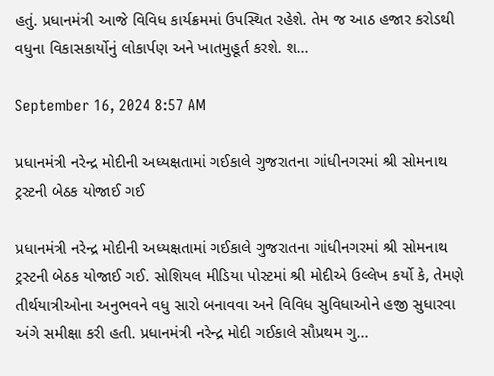હતું. પ્રધાનમંત્રી આજે વિવિધ કાર્યક્રમમાં ઉપસ્થિત રહેશે. તેમ જ આઠ હજાર કરોડથી વધુના વિકાસકાર્યોનું લોકાર્પણ અને ખાતમુહૂર્ત કરશે. શ...

September 16, 2024 8:57 AM

પ્રધાનમંત્રી નરેન્દ્ર મોદીની અધ્યક્ષતામાં ગઈકાલે ગુજરાતના ગાંધીનગરમાં શ્રી સોમનાથ ટ્રસ્ટની બેઠક યોજાઈ ગઈ

પ્રધાનમંત્રી નરેન્દ્ર મોદીની અધ્યક્ષતામાં ગઈકાલે ગુજરાતના ગાંધીનગરમાં શ્રી સોમનાથ ટ્રસ્ટની બેઠક યોજાઈ ગઈ. સોશિયલ મીડિયા પોસ્ટમાં શ્રી મોદીએ ઉલ્લેખ કર્યો કે, તેમણે તીર્થયાત્રીઓના અનુભવને વધુ સારો બનાવવા અને વિવિધ સુવિધાઓને હજી સુધારવા અંગે સમીક્ષા કરી હતી. પ્રધાનમંત્રી નરેન્દ્ર મોદી ગઈકાલે સૌપ્રથમ ગુ...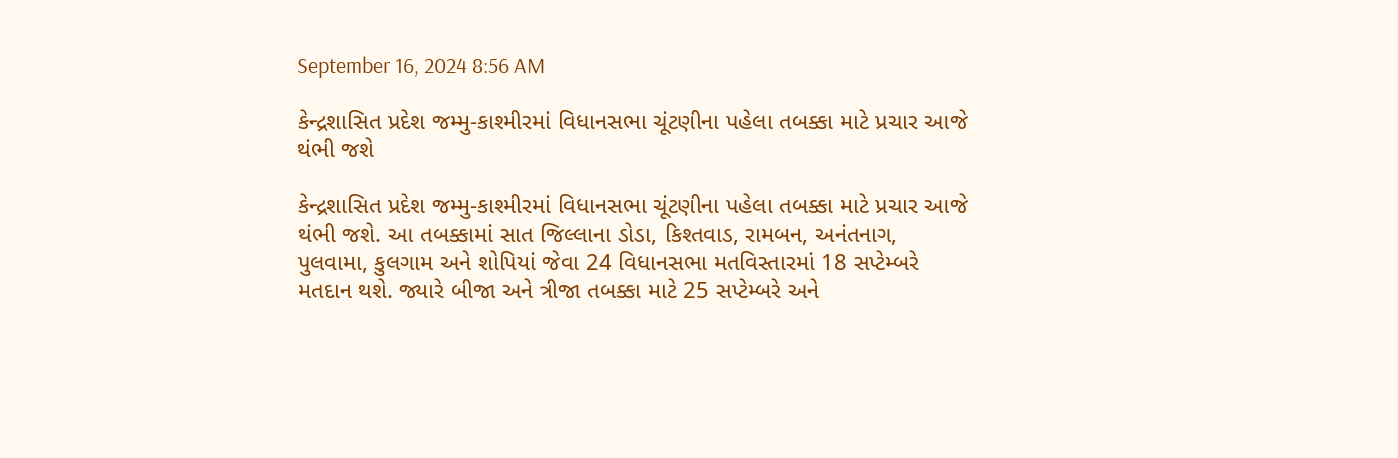September 16, 2024 8:56 AM

કેન્દ્રશાસિત પ્રદેશ જમ્મુ-કાશ્મીરમાં વિધાનસભા ચૂંટણીના પહેલા તબક્કા માટે પ્રચાર આજે થંભી જશે

કેન્દ્રશાસિત પ્રદેશ જમ્મુ-કાશ્મીરમાં વિધાનસભા ચૂંટણીના પહેલા તબક્કા માટે પ્રચાર આજે થંભી જશે. આ તબક્કામાં સાત જિલ્લાના ડોડા, કિશ્તવાડ, રામબન, અનંતનાગ, પુલવામા, કુલગામ અને શોપિયાં જેવા 24 વિધાનસભા મતવિસ્તારમાં 18 સપ્ટેમ્બરે મતદાન થશે. જ્યારે બીજા અને ત્રીજા તબક્કા માટે 25 સપ્ટેમ્બરે અને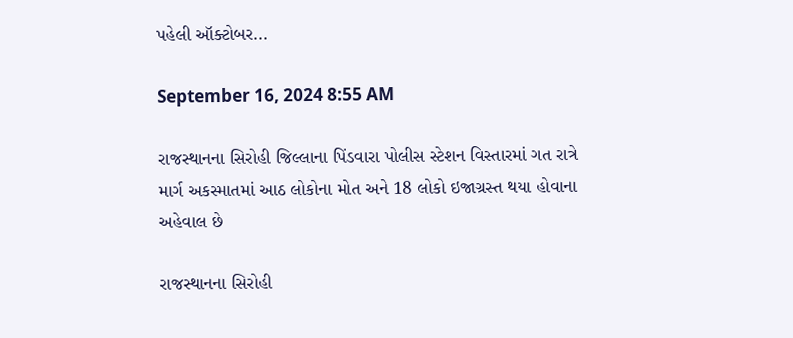પહેલી ઑક્ટોબર...

September 16, 2024 8:55 AM

રાજસ્થાનના સિરોહી જિલ્લાના પિંડવારા પોલીસ સ્ટેશન વિસ્તારમાં ગત રાત્રે માર્ગ અકસ્માતમાં આઠ લોકોના મોત અને 18 લોકો ઇજાગ્રસ્ત થયા હોવાના અહેવાલ છે

રાજસ્થાનના સિરોહી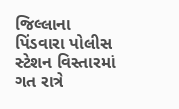જિલ્લાના પિંડવારા પોલીસ સ્ટેશન વિસ્તારમાં ગત રાત્રે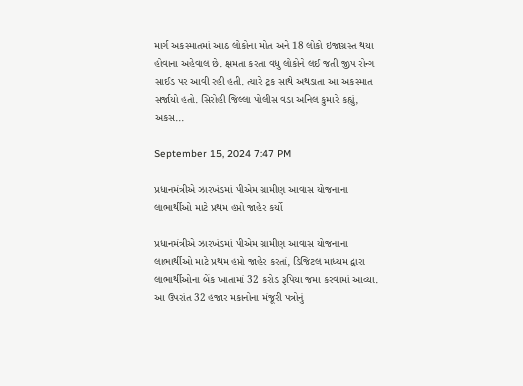માર્ગ અકસ્માતમાં આઠ લોકોના મોત અને 18 લોકો ઇજાગ્રસ્ત થયા હોવાના અહેવાલ છે. ક્ષમતા કરતા વધુ લોકોને લઈ જતી જીપ રોન્ગ સાઈડ પર આવી રહી હતી. ત્યારે ટ્રક સાથે અથડાતા આ અકસ્માત સર્જાયો હતો. સિરોહી જિલ્લા પોલીસ વડા અનિલ કુમારે કહ્યું, અકસ...

September 15, 2024 7:47 PM

પ્રધાનમંત્રીએ ઝારખંડમાં પીએમ ગ્રામીણ આવાસ યોજનાના લાભાર્થીઓ માટે પ્રથમ હપ્તો જાહેર કર્યો

પ્રધાનમંત્રીએ ઝારખંડમાં પીએમ ગ્રામીણ આવાસ યોજનાના લાભાર્થીઓ માટે પ્રથમ હપ્તો જાહેર કરતાં, ડિજિટલ માધ્યમ દ્વારા લાભાર્થીઓના બેંક ખાતામાં 32 કરોડ રૂપિયા જમા કરવામાં આવ્યા. આ ઉપરાંત 32 હજાર મકાનોના મંજૂરી પત્રોનું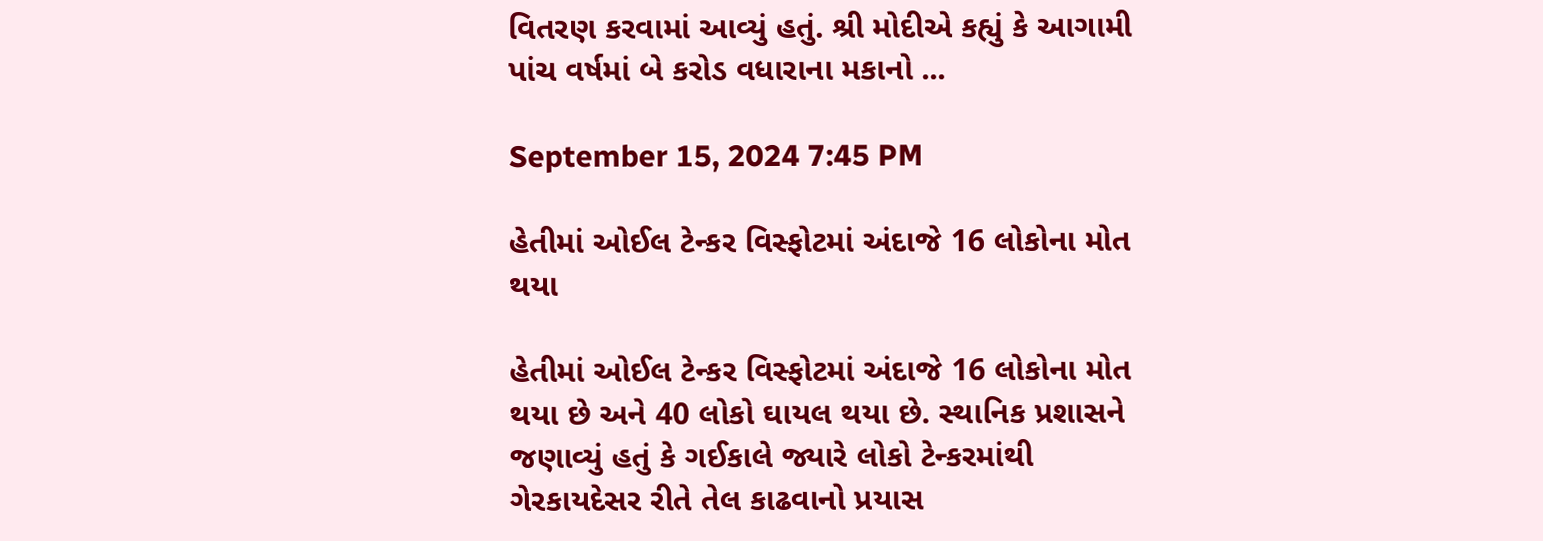વિતરણ કરવામાં આવ્યું હતું. શ્રી મોદીએ કહ્યું કે આગામી પાંચ વર્ષમાં બે કરોડ વધારાના મકાનો ...

September 15, 2024 7:45 PM

હેતીમાં ઓઈલ ટેન્કર વિસ્ફોટમાં અંદાજે 16 લોકોના મોત થયા

હેતીમાં ઓઈલ ટેન્કર વિસ્ફોટમાં અંદાજે 16 લોકોના મોત થયા છે અને 40 લોકો ઘાયલ થયા છે. સ્થાનિક પ્રશાસને જણાવ્યું હતું કે ગઈકાલે જ્યારે લોકો ટેન્કરમાંથી ગેરકાયદેસર રીતે તેલ કાઢવાનો પ્રયાસ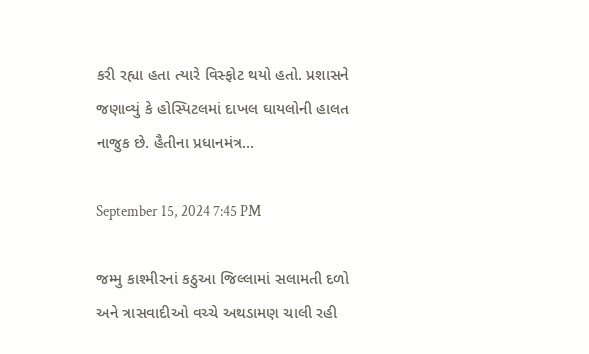કરી રહ્યા હતા ત્યારે વિસ્ફોટ થયો હતો. પ્રશાસને જણાવ્યું કે હોસ્પિટલમાં દાખલ ઘાયલોની હાલત નાજુક છે. હૈતીના પ્રધાનમંત્ર...

September 15, 2024 7:45 PM

જમ્મુ કાશ્મીરનાં કઠુઆ જિલ્લામાં સલામતી દળો અને ત્રાસવાદીઓ વચ્ચે અથડામણ ચાલી રહી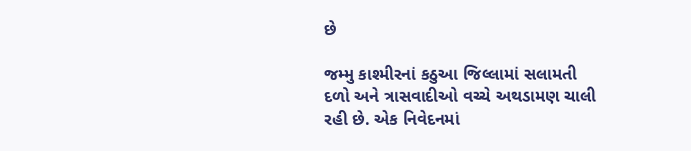છે

જમ્મુ કાશ્મીરનાં કઠુઆ જિલ્લામાં સલામતી દળો અને ત્રાસવાદીઓ વચ્ચે અથડામણ ચાલી રહી છે. એક નિવેદનમાં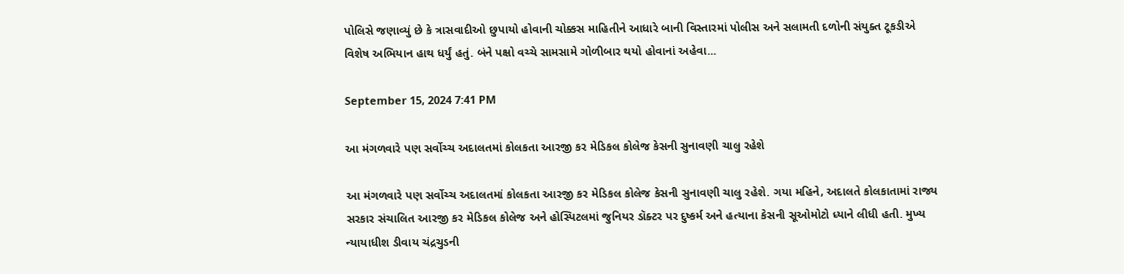પોલિસે જણાવ્યું છે કે ત્રાસવાદીઓ છુપાયો હોવાની ચોક્કસ માહિતીને આધારે બાની વિસ્તારમાં પોલીસ અને સલામતી દળોની સંયુક્ત ટૂકડીએ વિશેષ અભિયાન હાથ ધર્યું હતું. બંને પક્ષો વચ્ચે સામસામે ગોળીબાર થયો હોવાનાં અહેવા...

September 15, 2024 7:41 PM

આ મંગળવારે પણ સર્વોચ્ચ અદાલતમાં કોલકતા આરજી કર મેડિકલ કોલેજ કેસની સુનાવણી ચાલુ રહેશે

આ મંગળવારે પણ સર્વોચ્ચ અદાલતમાં કોલકતા આરજી કર મેડિકલ કોલેજ કેસની સુનાવણી ચાલુ રહેશે. ગયા મહિને, અદાલતે કોલકાતામાં રાજ્ય સરકાર સંચાલિત આરજી કર મેડિકલ કોલેજ અને હોસ્પિટલમાં જુનિયર ડૉક્ટર પર દુષ્કર્મ અને હત્યાના કેસની સૂઓમોટો ધ્યાને લીધી હતી. મુખ્ય ન્યાયાધીશ ડીવાય ચંદ્રચુડની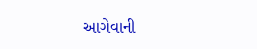આગેવાની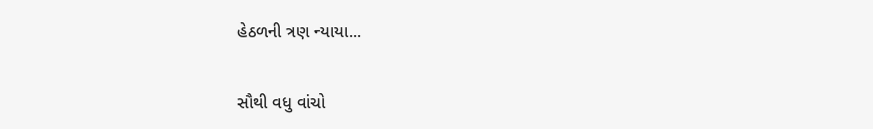હેઠળની ત્રણ ન્યાયા...

સૌથી વધુ વાંચો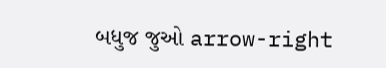બધુજ જુઓ arrow-right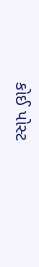કોઈ પોસ્ટ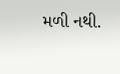મળી નથી.